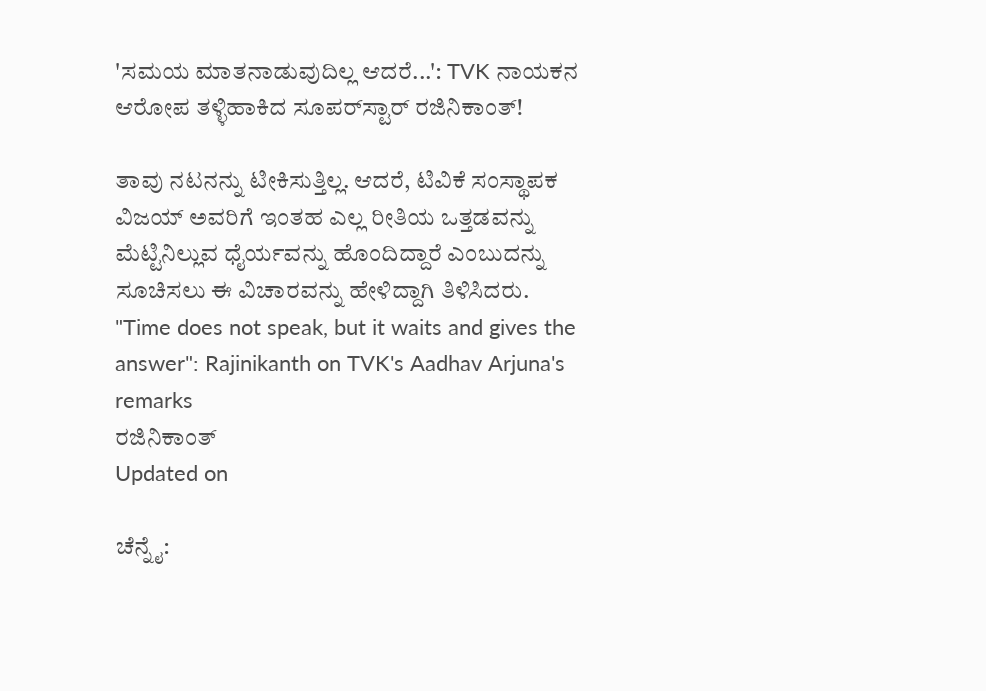'ಸಮಯ ಮಾತನಾಡುವುದಿಲ್ಲ ಆದರೆ...': TVK ನಾಯಕನ ಆರೋಪ ತಳ್ಳಿಹಾಕಿದ ಸೂಪರ್‌ಸ್ಟಾರ್ ರಜಿನಿಕಾಂತ್!

ತಾವು ನಟನನ್ನು ಟೀಕಿಸುತ್ತಿಲ್ಲ. ಆದರೆ, ಟಿವಿಕೆ ಸಂಸ್ಥಾಪಕ ವಿಜಯ್ ಅವರಿಗೆ ಇಂತಹ ಎಲ್ಲ ರೀತಿಯ ಒತ್ತಡವನ್ನು ಮೆಟ್ಟಿನಿಲ್ಲುವ ಧೈರ್ಯವನ್ನು ಹೊಂದಿದ್ದಾರೆ ಎಂಬುದನ್ನು ಸೂಚಿಸಲು ಈ ವಿಚಾರವನ್ನು ಹೇಳಿದ್ದಾಗಿ ತಿಳಿಸಿದರು.
"Time does not speak, but it waits and gives the answer": Rajinikanth on TVK's Aadhav Arjuna's remarks
ರಜಿನಿಕಾಂತ್
Updated on

ಚೆನ್ನೈ: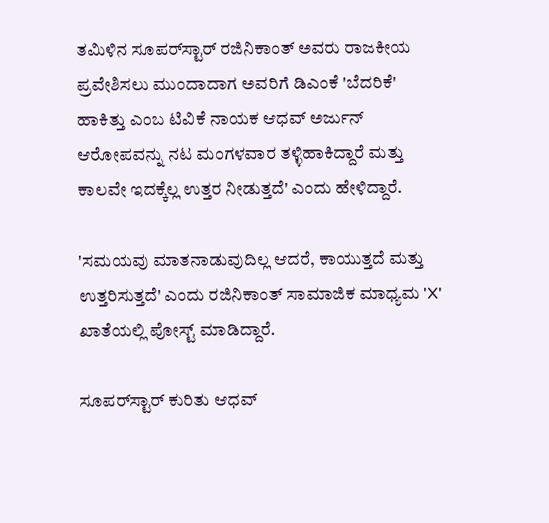ತಮಿಳಿನ ಸೂಪರ್‌ಸ್ಟಾರ್ ರಜಿನಿಕಾಂತ್ ಅವರು ರಾಜಕೀಯ ಪ್ರವೇಶಿಸಲು ಮುಂದಾದಾಗ ಅವರಿಗೆ ಡಿಎಂಕೆ 'ಬೆದರಿಕೆ' ಹಾಕಿತ್ತು ಎಂಬ ಟಿವಿಕೆ ನಾಯಕ ಆಧವ್ ಅರ್ಜುನ್ ಆರೋಪವನ್ನು ನಟ ಮಂಗಳವಾರ ತಳ್ಳಿಹಾಕಿದ್ದಾರೆ ಮತ್ತು ಕಾಲವೇ ಇದಕ್ಕೆಲ್ಲ ಉತ್ತರ ನೀಡುತ್ತದೆ' ಎಂದು ಹೇಳಿದ್ದಾರೆ.

'ಸಮಯವು ಮಾತನಾಡುವುದಿಲ್ಲ ಆದರೆ, ಕಾಯುತ್ತದೆ ಮತ್ತು ಉತ್ತರಿಸುತ್ತದೆ' ಎಂದು ರಜಿನಿಕಾಂತ್ ಸಾಮಾಜಿಕ ಮಾಧ್ಯಮ 'X' ಖಾತೆಯಲ್ಲಿ ಪೋಸ್ಟ್ ಮಾಡಿದ್ದಾರೆ.

ಸೂಪರ್‌ಸ್ಟಾರ್ ಕುರಿತು ಆಧವ್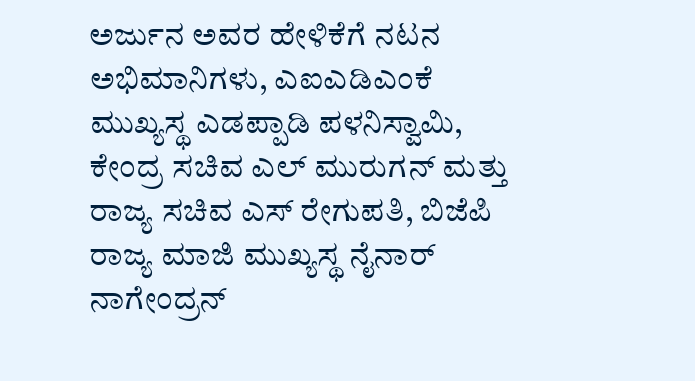ಅರ್ಜುನ ಅವರ ಹೇಳಿಕೆಗೆ ನಟನ ಅಭಿಮಾನಿಗಳು, ಎಐಎಡಿಎಂಕೆ ಮುಖ್ಯಸ್ಥ ಎಡಪ್ಪಾಡಿ ಪಳನಿಸ್ವಾಮಿ, ಕೇಂದ್ರ ಸಚಿವ ಎಲ್ ಮುರುಗನ್ ಮತ್ತು ರಾಜ್ಯ ಸಚಿವ ಎಸ್ ರೇಗುಪತಿ, ಬಿಜೆಪಿ ರಾಜ್ಯ ಮಾಜಿ ಮುಖ್ಯಸ್ಥ ನೈನಾರ್ ನಾಗೇಂದ್ರನ್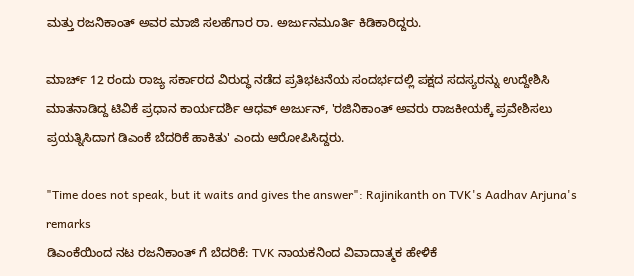ಮತ್ತು ರಜನಿಕಾಂತ್ ಅವರ ಮಾಜಿ ಸಲಹೆಗಾರ ರಾ. ಅರ್ಜುನಮೂರ್ತಿ ಕಿಡಿಕಾರಿದ್ದರು.

ಮಾರ್ಚ್ 12 ರಂದು ರಾಜ್ಯ ಸರ್ಕಾರದ ವಿರುದ್ಧ ನಡೆದ ಪ್ರತಿಭಟನೆಯ ಸಂದರ್ಭದಲ್ಲಿ ಪಕ್ಷದ ಸದಸ್ಯರನ್ನು ಉದ್ದೇಶಿಸಿ ಮಾತನಾಡಿದ್ದ ಟಿವಿಕೆ ಪ್ರಧಾನ ಕಾರ್ಯದರ್ಶಿ ಆಧವ್ ಅರ್ಜುನ್, 'ರಜಿನಿಕಾಂತ್ ಅವರು ರಾಜಕೀಯಕ್ಕೆ ಪ್ರವೇಶಿಸಲು ಪ್ರಯತ್ನಿಸಿದಾಗ ಡಿಎಂಕೆ ಬೆದರಿಕೆ ಹಾಕಿತು' ಎಂದು ಆರೋಪಿಸಿದ್ದರು.

"Time does not speak, but it waits and gives the answer": Rajinikanth on TVK's Aadhav Arjuna's remarks
ಡಿಎಂಕೆಯಿಂದ ನಟ ರಜನಿಕಾಂತ್ ಗೆ ಬೆದರಿಕೆ: TVK ನಾಯಕನಿಂದ ವಿವಾದಾತ್ಮಕ ಹೇಳಿಕೆ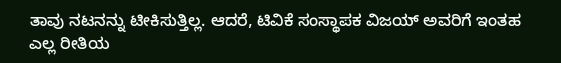ತಾವು ನಟನನ್ನು ಟೀಕಿಸುತ್ತಿಲ್ಲ. ಆದರೆ, ಟಿವಿಕೆ ಸಂಸ್ಥಾಪಕ ವಿಜಯ್ ಅವರಿಗೆ ಇಂತಹ ಎಲ್ಲ ರೀತಿಯ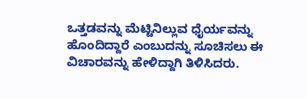ಒತ್ತಡವನ್ನು ಮೆಟ್ಟಿನಿಲ್ಲುವ ಧೈರ್ಯವನ್ನು ಹೊಂದಿದ್ದಾರೆ ಎಂಬುದನ್ನು ಸೂಚಿಸಲು ಈ ವಿಚಾರವನ್ನು ಹೇಳಿದ್ದಾಗಿ ತಿಳಿಸಿದರು.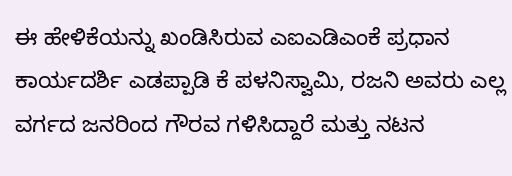ಈ ಹೇಳಿಕೆಯನ್ನು ಖಂಡಿಸಿರುವ ಎಐಎಡಿಎಂಕೆ ಪ್ರಧಾನ ಕಾರ್ಯದರ್ಶಿ ಎಡಪ್ಪಾಡಿ ಕೆ ಪಳನಿಸ್ವಾಮಿ, ರಜನಿ ಅವರು ಎಲ್ಲ ವರ್ಗದ ಜನರಿಂದ ಗೌರವ ಗಳಿಸಿದ್ದಾರೆ ಮತ್ತು ನಟನ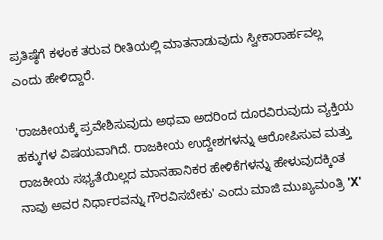ಪ್ರತಿಷ್ಠೆಗೆ ಕಳಂಕ ತರುವ ರೀತಿಯಲ್ಲಿ ಮಾತನಾಡುವುದು ಸ್ವೀಕಾರಾರ್ಹವಲ್ಲ ಎಂದು ಹೇಳಿದ್ದಾರೆ.

'ರಾಜಕೀಯಕ್ಕೆ ಪ್ರವೇಶಿಸುವುದು ಅಥವಾ ಅದರಿಂದ ದೂರವಿರುವುದು ವ್ಯಕ್ತಿಯ ಹಕ್ಕುಗಳ ವಿಷಯವಾಗಿದೆ. ರಾಜಕೀಯ ಉದ್ದೇಶಗಳನ್ನು ಆರೋಪಿಸುವ ಮತ್ತು ರಾಜಕೀಯ ಸಭ್ಯತೆಯಿಲ್ಲದ ಮಾನಹಾನಿಕರ ಹೇಳಿಕೆಗಳನ್ನು ಹೇಳುವುದಕ್ಕಿಂತ ನಾವು ಅವರ ನಿರ್ಧಾರವನ್ನು ಗೌರವಿಸಬೇಕು' ಎಂದು ಮಾಜಿ ಮುಖ್ಯಮಂತ್ರಿ 'X'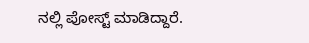ನಲ್ಲಿ ಪೋಸ್ಟ್ ಮಾಡಿದ್ದಾರೆ.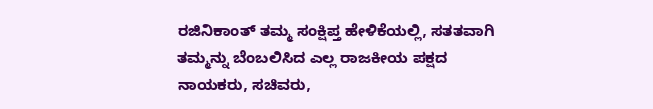ರಜಿನಿಕಾಂತ್ ತಮ್ಮ ಸಂಕ್ಷಿಪ್ತ ಹೇಳಿಕೆಯಲ್ಲಿ, ಸತತವಾಗಿ ತಮ್ಮನ್ನು ಬೆಂಬಲಿಸಿದ ಎಲ್ಲ ರಾಜಕೀಯ ಪಕ್ಷದ ನಾಯಕರು, ಸಚಿವರು,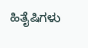ಹಿತೈಷಿಗಳು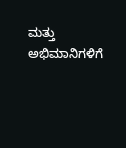ಮತ್ತು ಅಭಿಮಾನಿಗಳಿಗೆ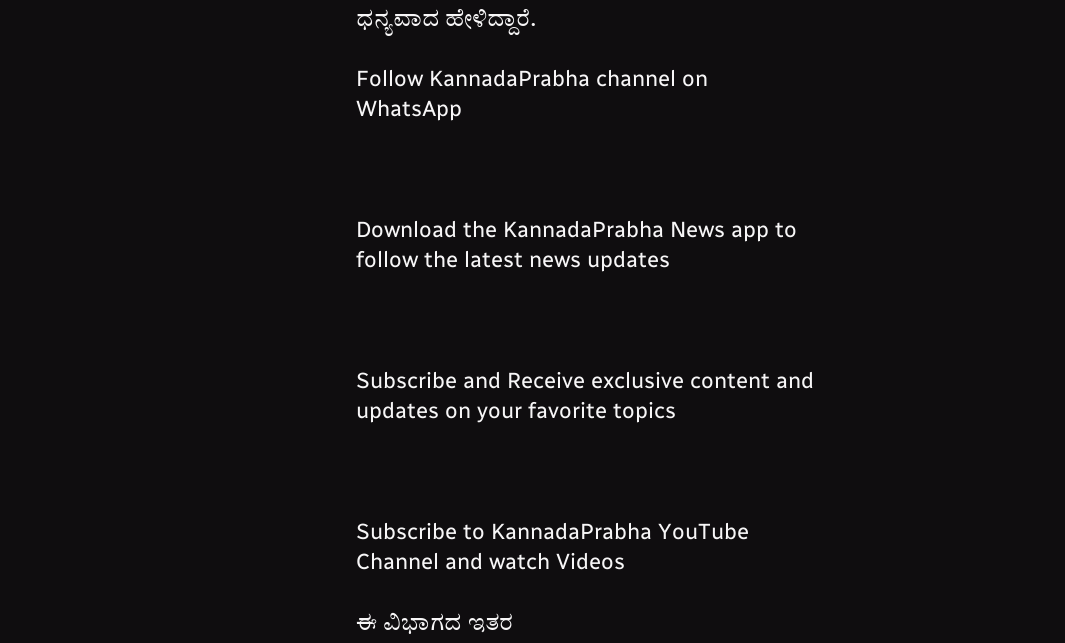ಧನ್ಯವಾದ ಹೇಳಿದ್ದಾರೆ.

Follow KannadaPrabha channel on WhatsApp



Download the KannadaPrabha News app to follow the latest news updates



Subscribe and Receive exclusive content and updates on your favorite topics



Subscribe to KannadaPrabha YouTube Channel and watch Videos

ಈ ವಿಭಾಗದ ಇತರ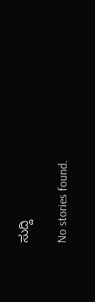ಸುದ್ದಿ

No stories found.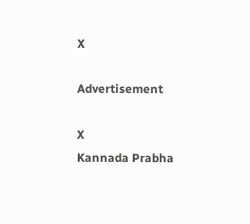X

Advertisement

X
Kannada Prabha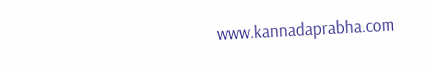www.kannadaprabha.com